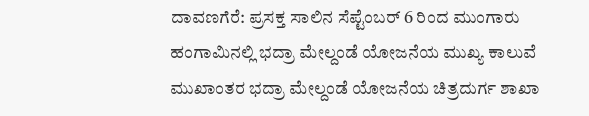ದಾವಣಗೆರೆ: ಪ್ರಸಕ್ತ ಸಾಲಿನ ಸೆಪ್ಟೆಂಬರ್ 6 ರಿಂದ ಮುಂಗಾರು ಹಂಗಾಮಿನಲ್ಲಿ ಭದ್ರಾ ಮೇಲ್ದಂಡೆ ಯೋಜನೆಯ ಮುಖ್ಯ ಕಾಲುವೆ ಮುಖಾಂತರ ಭದ್ರಾ ಮೇಲ್ದಂಡೆ ಯೋಜನೆಯ ಚಿತ್ರದುರ್ಗ ಶಾಖಾ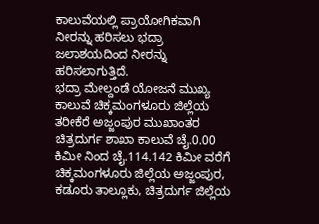ಕಾಲುವೆಯಲ್ಲಿ ಪ್ರಾಯೋಗಿಕವಾಗಿ ನೀರನ್ನು ಹರಿಸಲು ಭದ್ರಾ ಜಲಾಶಯದಿಂದ ನೀರನ್ನು ಹರಿಸಲಾಗುತ್ತಿದೆ.
ಭದ್ರಾ ಮೇಲ್ದಂಡೆ ಯೋಜನೆ ಮುಖ್ಯ ಕಾಲುವೆ ಚಿಕ್ಕಮಂಗಳೂರು ಜಿಲ್ಲೆಯ ತರೀಕೆರೆ ಅಜ್ಜಂಪುರ ಮುಖಾಂತರ ಚಿತ್ರದುರ್ಗ ಶಾಖಾ ಕಾಲುವೆ ಚೈ.0.00 ಕಿಮೀ ನಿಂದ ಚೈ.114.142 ಕಿಮೀ ವರೆಗೆ ಚಿಕ್ಕಮಂಗಳೂರು ಜಿಲ್ಲೆಯ ಅಜ್ಜಂಪುರ, ಕಡೂರು ತಾಲ್ಲೂಕು, ಚಿತ್ರದುರ್ಗ ಜಿಲ್ಲೆಯ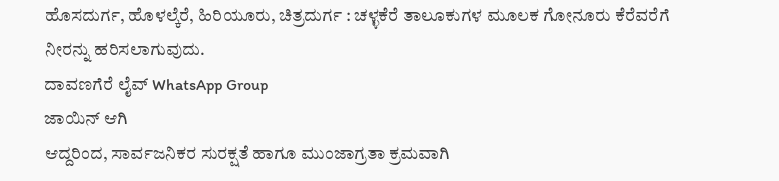ಹೊಸದುರ್ಗ, ಹೊಳಲ್ಕೆರೆ, ಹಿರಿಯೂರು, ಚಿತ್ರದುರ್ಗ : ಚಳ್ಳಕೆರೆ ತಾಲೂಕುಗಳ ಮೂಲಕ ಗೋನೂರು ಕೆರೆವರೆಗೆ ನೀರನ್ನು ಹರಿಸಲಾಗುವುದು.
ದಾವಣಗೆರೆ ಲೈವ್ WhatsApp Group
ಜಾಯಿನ್ ಆಗಿ
ಆದ್ದರಿಂದ, ಸಾರ್ವಜನಿಕರ ಸುರಕ್ಷತೆ ಹಾಗೂ ಮುಂಜಾಗ್ರತಾ ಕ್ರಮವಾಗಿ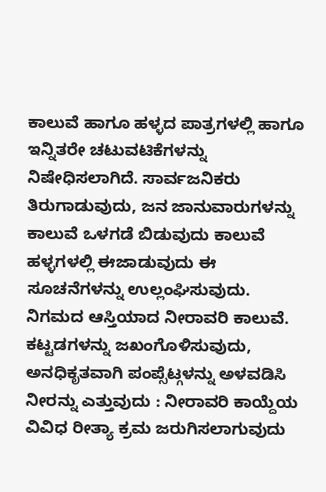ಕಾಲುವೆ ಹಾಗೂ ಹಳ್ಳದ ಪಾತ್ರಗಳಲ್ಲಿ ಹಾಗೂ ಇನ್ನಿತರೇ ಚಟುವಟಿಕೆಗಳನ್ನು ನಿಷೇಧಿಸಲಾಗಿದೆ. ಸಾರ್ವಜನಿಕರು ತಿರುಗಾಡುವುದು, ಜನ ಜಾನುವಾರುಗಳನ್ನು ಕಾಲುವೆ ಒಳಗಡೆ ಬಿಡುವುದು ಕಾಲುವೆ ಹಳ್ಳಗಳಲ್ಲಿ ಈಜಾಡುವುದು ಈ ಸೂಚನೆಗಳನ್ನು ಉಲ್ಲಂಘಿಸುವುದು. ನಿಗಮದ ಆಸ್ತಿಯಾದ ನೀರಾವರಿ ಕಾಲುವೆ. ಕಟ್ಟಡಗಳನ್ನು ಜಖಂಗೊಳಿಸುವುದು, ಅನಧಿಕೃತವಾಗಿ ಪಂಪ್ಸೆಟ್ಗಳನ್ನು ಅಳವಡಿಸಿ ನೀರನ್ನು ಎತ್ತುವುದು : ನೀರಾವರಿ ಕಾಯ್ದೆಯ ವಿವಿಧ ರೀತ್ಯಾ ಕ್ರಮ ಜರುಗಿಸಲಾಗುವುದು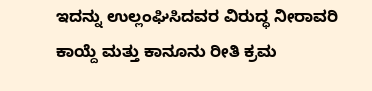ಇದನ್ನು ಉಲ್ಲಂಘಿಸಿದವರ ವಿರುದ್ಧ ನೀರಾವರಿ ಕಾಯ್ದೆ ಮತ್ತು ಕಾನೂನು ರೀತಿ ಕ್ರಮ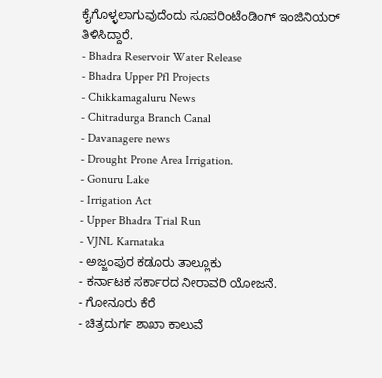ಕೈಗೊಳ್ಳಲಾಗುವುದೆಂದು ಸೂಪರಿಂಟೆಂಡಿಂಗ್ ಇಂಜಿನಿಯರ್ ತಿಳಿಸಿದ್ದಾರೆ.
- Bhadra Reservoir Water Release
- Bhadra Upper Pfl Projects
- Chikkamagaluru News
- Chitradurga Branch Canal
- Davanagere news
- Drought Prone Area Irrigation.
- Gonuru Lake
- Irrigation Act
- Upper Bhadra Trial Run
- VJNL Karnataka
- ಅಜ್ಜಂಪುರ ಕಡೂರು ತಾಲ್ಲೂಕು
- ಕರ್ನಾಟಕ ಸರ್ಕಾರದ ನೀರಾವರಿ ಯೋಜನೆ.
- ಗೋನೂರು ಕೆರೆ
- ಚಿತ್ರದುರ್ಗ ಶಾಖಾ ಕಾಲುವೆ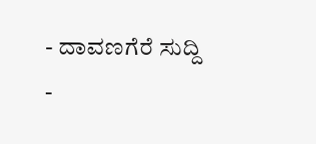- ದಾವಣಗೆರೆ ಸುದ್ದಿ
-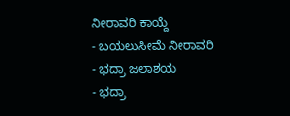ನೀರಾವರಿ ಕಾಯ್ದೆ
- ಬಯಲುಸೀಮೆ ನೀರಾವರಿ
- ಭದ್ರಾ ಜಲಾಶಯ
- ಭದ್ರಾ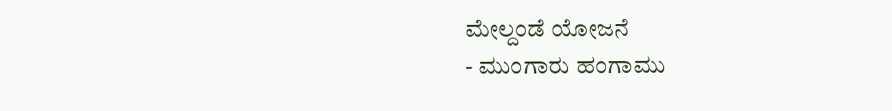ಮೇಲ್ದಂಡೆ ಯೋಜನೆ
- ಮುಂಗಾರು ಹಂಗಾಮು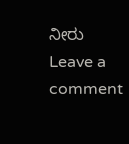ನೀರು
Leave a comment